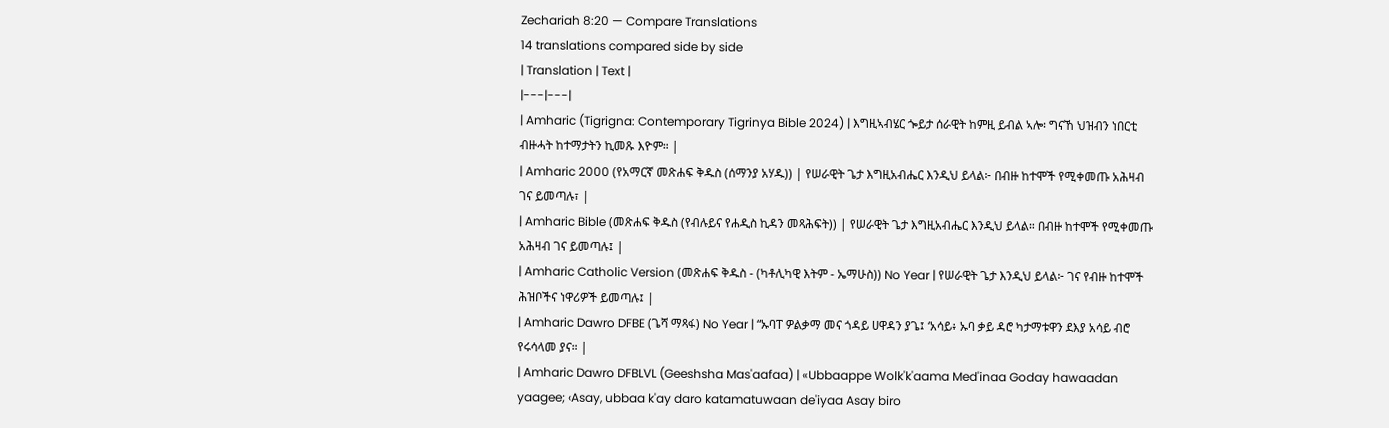Zechariah 8:20 — Compare Translations
14 translations compared side by side
| Translation | Text |
|---|---|
| Amharic (Tigrigna: Contemporary Tigrinya Bible 2024) | እግዚኣብሄር ጐይታ ሰራዊት ከምዚ ይብል ኣሎ፡ ግናኸ ህዝብን ነበርቲ ብዙሓት ከተማታትን ኪመጹ እዮም። |
| Amharic 2000 (የአማርኛ መጽሐፍ ቅዱስ (ሰማንያ አሃዱ)) | የሠራዊት ጌታ እግዚአብሔር እንዲህ ይላል፦ በብዙ ከተሞች የሚቀመጡ አሕዛብ ገና ይመጣሉ፣ |
| Amharic Bible (መጽሐፍ ቅዱስ (የብሉይና የሐዲስ ኪዳን መጻሕፍት)) | የሠራዊት ጌታ እግዚአብሔር እንዲህ ይላል። በብዙ ከተሞች የሚቀመጡ አሕዛብ ገና ይመጣሉ፤ |
| Amharic Catholic Version (መጽሐፍ ቅዱስ - (ካቶሊካዊ እትም - ኤማሁስ)) No Year | የሠራዊት ጌታ እንዲህ ይላል፦ ገና የብዙ ከተሞች ሕዝቦችና ነዋሪዎች ይመጣሉ፤ |
| Amharic Dawro DFBE (ጌሻ ማጻፋ) No Year | “ኡባፐ ዎልቃማ መና ጎዳይ ሀዋዳን ያጌ፤ ‘አሳይ፥ ኡባ ቃይ ዳሮ ካታማቱዋን ደእያ አሳይ ብሮ የሩሳላመ ያና። |
| Amharic Dawro DFBLVL (Geeshsha Mas'aafaa) | «Ubbaappe Wolk'k'aama Med'inaa Goday hawaadan yaagee; ‹Asay, ubbaa k'ay daro katamatuwaan de'iyaa Asay biro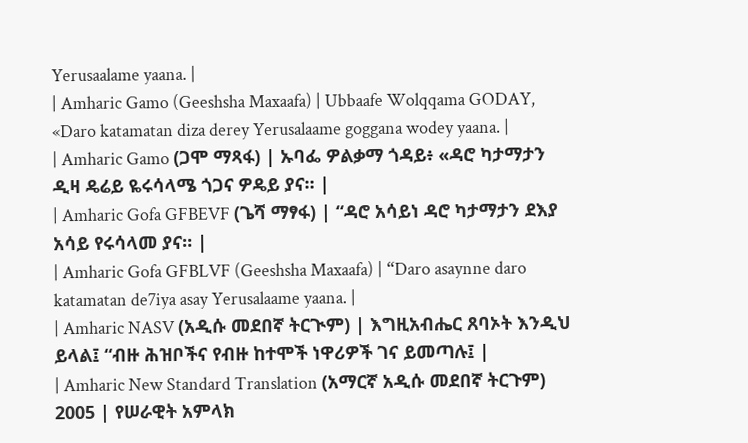Yerusaalame yaana. |
| Amharic Gamo (Geeshsha Maxaafa) | Ubbaafe Wolqqama GODAY, «Daro katamatan diza derey Yerusalaame goggana wodey yaana. |
| Amharic Gamo (ጋሞ ማጻፋ) | ኡባፌ ዎልቃማ ጎዳይ፥ «ዳሮ ካታማታን ዲዛ ዴሬይ ዬሩሳላሜ ጎጋና ዎዴይ ያና። |
| Amharic Gofa GFBEVF (ጌሻ ማፃፋ) | “ዳሮ አሳይነ ዳሮ ካታማታን ደእያ አሳይ የሩሳላመ ያና። |
| Amharic Gofa GFBLVF (Geeshsha Maxaafa) | “Daro asaynne daro katamatan de7iya asay Yerusalaame yaana. |
| Amharic NASV (አዲሱ መደበኛ ትርጒም) | እግዚአብሔር ጸባኦት እንዲህ ይላል፤ “ብዙ ሕዝቦችና የብዙ ከተሞች ነዋሪዎች ገና ይመጣሉ፤ |
| Amharic New Standard Translation (አማርኛ አዲሱ መደበኛ ትርጉም) 2005 | የሠራዊት አምላክ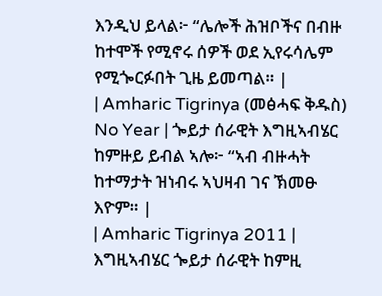እንዲህ ይላል፦ “ሌሎች ሕዝቦችና በብዙ ከተሞች የሚኖሩ ሰዎች ወደ ኢየሩሳሌም የሚጐርፉበት ጊዜ ይመጣል። |
| Amharic Tigrinya (መፅሓፍ ቅዱስ) No Year | ጐይታ ሰራዊት እግዚኣብሄር ከምዙይ ይብል ኣሎ፦ “ኣብ ብዙሓት ከተማታት ዝነብሩ ኣህዛብ ገና ኽመፁ እዮም። |
| Amharic Tigrinya 2011 | እግዚኣብሄር ጐይታ ሰራዊት ከምዚ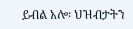ይብል አሎ፡ ህዝብታትን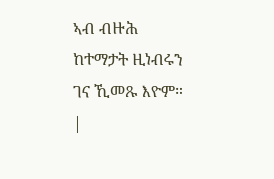ኣብ ብዙሕ ከተማታት ዚነብሩን ገና ኺመጹ እዮም። |